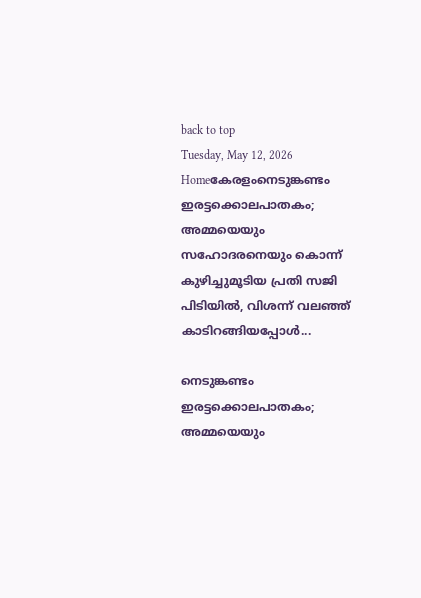back to top
Tuesday, May 12, 2026
Homeകേരളംനെടുങ്കണ്ടം ഇരട്ടക്കൊലപാതകം; അമ്മയെയും സഹോദരനെയും കൊന്ന് കുഴിച്ചുമൂടിയ പ്രതി സജി പിടിയിൽ, വിശന്ന് വലഞ്ഞ് കാടിറങ്ങിയപ്പോൾ...

നെടുങ്കണ്ടം ഇരട്ടക്കൊലപാതകം; അമ്മയെയും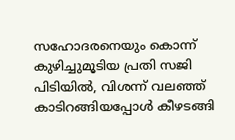സഹോദരനെയും കൊന്ന് കുഴിച്ചുമൂടിയ പ്രതി സജി പിടിയിൽ, വിശന്ന് വലഞ്ഞ് കാടിറങ്ങിയപ്പോൾ കീഴടങ്ങി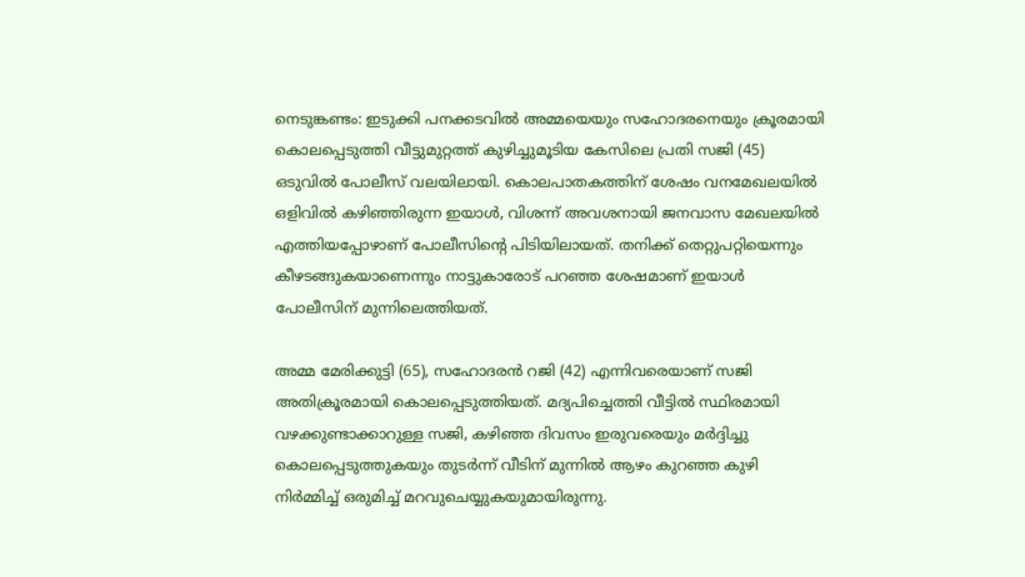നെടുങ്കണ്ടം: ഇടുക്കി പനക്കടവിൽ അമ്മയെയും സഹോദരനെയും ക്രൂരമായി കൊലപ്പെടുത്തി വീട്ടുമുറ്റത്ത് കുഴിച്ചുമൂടിയ കേസിലെ പ്രതി സജി (45) ഒടുവിൽ പോലീസ് വലയിലായി. കൊലപാതകത്തിന് ശേഷം വനമേഖലയിൽ ഒളിവിൽ കഴിഞ്ഞിരുന്ന ഇയാൾ, വിശന്ന് അവശനായി ജനവാസ മേഖലയിൽ എത്തിയപ്പോഴാണ് പോലീസിന്റെ പിടിയിലായത്. തനിക്ക് തെറ്റുപറ്റിയെന്നും കീഴടങ്ങുകയാണെന്നും നാട്ടുകാരോട് പറഞ്ഞ ശേഷമാണ് ഇയാൾ പോലീസിന് മുന്നിലെത്തിയത്.

അമ്മ മേരിക്കുട്ടി (65), സഹോദരൻ റജി (42) എന്നിവരെയാണ് സജി അതിക്രൂരമായി കൊലപ്പെടുത്തിയത്. മദ്യപിച്ചെത്തി വീട്ടിൽ സ്ഥിരമായി വഴക്കുണ്ടാക്കാറുള്ള സജി, കഴിഞ്ഞ ദിവസം ഇരുവരെയും മർദ്ദിച്ചു കൊലപ്പെടുത്തുകയും തുടർന്ന് വീടിന് മുന്നിൽ ആഴം കുറഞ്ഞ കുഴി നിർമ്മിച്ച് ഒരുമിച്ച് മറവുചെയ്യുകയുമായിരുന്നു.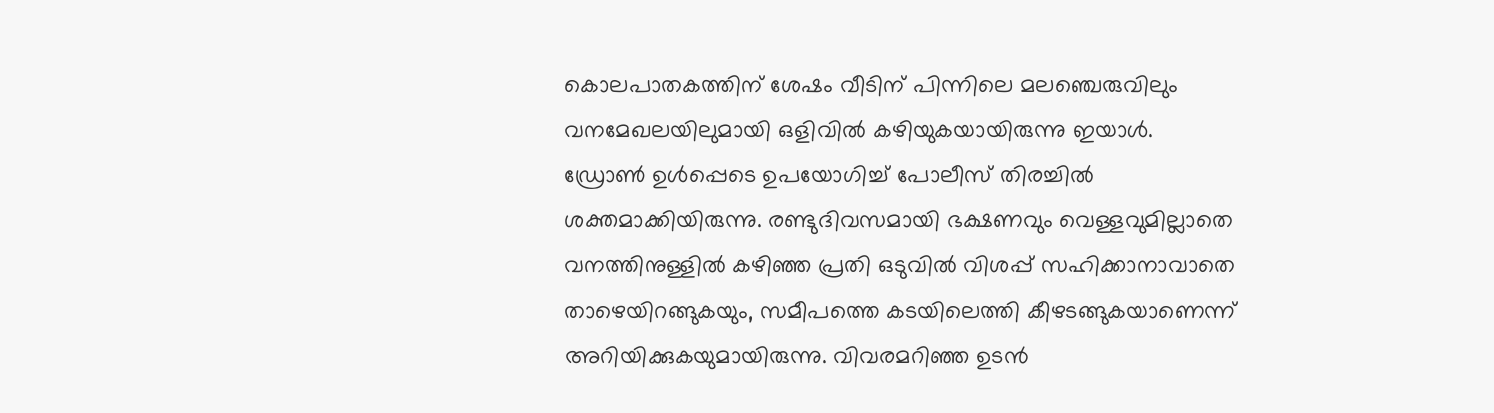കൊലപാതകത്തിന് ശേഷം വീടിന് പിന്നിലെ മലഞ്ചെരുവിലും വനമേഖലയിലുമായി ഒളിവിൽ കഴിയുകയായിരുന്നു ഇയാൾ. ഡ്രോൺ ഉൾപ്പെടെ ഉപയോഗിച്ച് പോലീസ് തിരച്ചിൽ ശക്തമാക്കിയിരുന്നു. രണ്ടുദിവസമായി ഭക്ഷണവും വെള്ളവുമില്ലാതെ വനത്തിനുള്ളിൽ കഴിഞ്ഞ പ്രതി ഒടുവിൽ വിശപ്പ് സഹിക്കാനാവാതെ താഴെയിറങ്ങുകയും, സമീപത്തെ കടയിലെത്തി കീഴടങ്ങുകയാണെന്ന് അറിയിക്കുകയുമായിരുന്നു. വിവരമറിഞ്ഞ ഉടൻ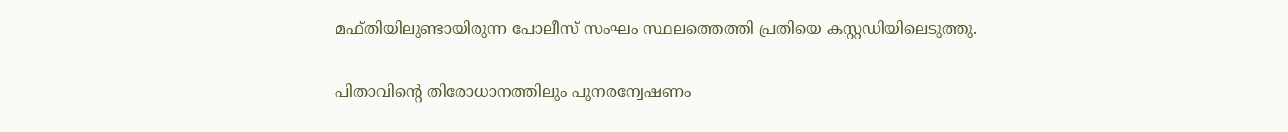മഫ്തിയിലുണ്ടായിരുന്ന പോലീസ് സംഘം സ്ഥലത്തെത്തി പ്രതിയെ കസ്റ്റഡിയിലെടുത്തു.

പിതാവിന്റെ തിരോധാനത്തിലും പുനരന്വേഷണം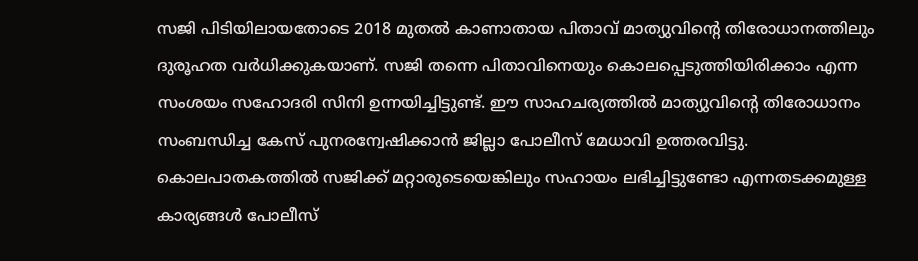സജി പിടിയിലായതോടെ 2018 മുതൽ കാണാതായ പിതാവ് മാത്യുവിന്റെ തിരോധാനത്തിലും ദുരൂഹത വർധിക്കുകയാണ്. സജി തന്നെ പിതാവിനെയും കൊലപ്പെടുത്തിയിരിക്കാം എന്ന സംശയം സഹോദരി സിനി ഉന്നയിച്ചിട്ടുണ്ട്. ഈ സാഹചര്യത്തിൽ മാത്യുവിന്റെ തിരോധാനം സംബന്ധിച്ച കേസ് പുനരന്വേഷിക്കാൻ ജില്ലാ പോലീസ് മേധാവി ഉത്തരവിട്ടു. കൊലപാതകത്തിൽ സജിക്ക് മറ്റാരുടെയെങ്കിലും സഹായം ലഭിച്ചിട്ടുണ്ടോ എന്നതടക്കമുള്ള കാര്യങ്ങൾ പോലീസ്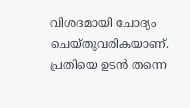വിശദമായി ചോദ്യം ചെയ്തുവരികയാണ്. പ്രതിയെ ഉടൻ തന്നെ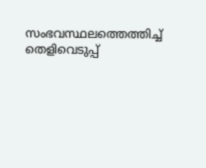സംഭവസ്ഥലത്തെത്തിച്ച് തെളിവെടുപ്പ്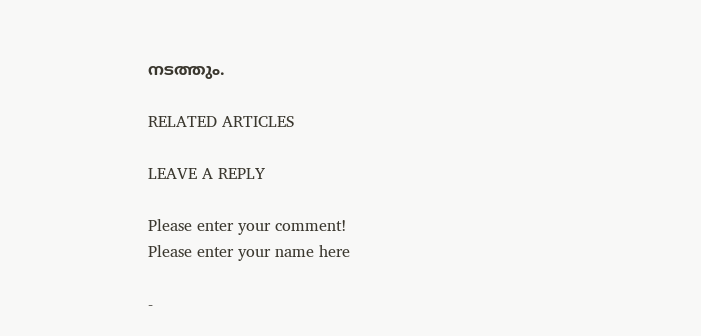നടത്തും.

RELATED ARTICLES

LEAVE A REPLY

Please enter your comment!
Please enter your name here

-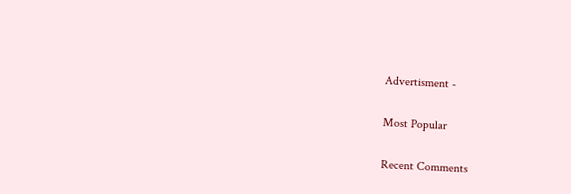Advertisment -

Most Popular

Recent Comments